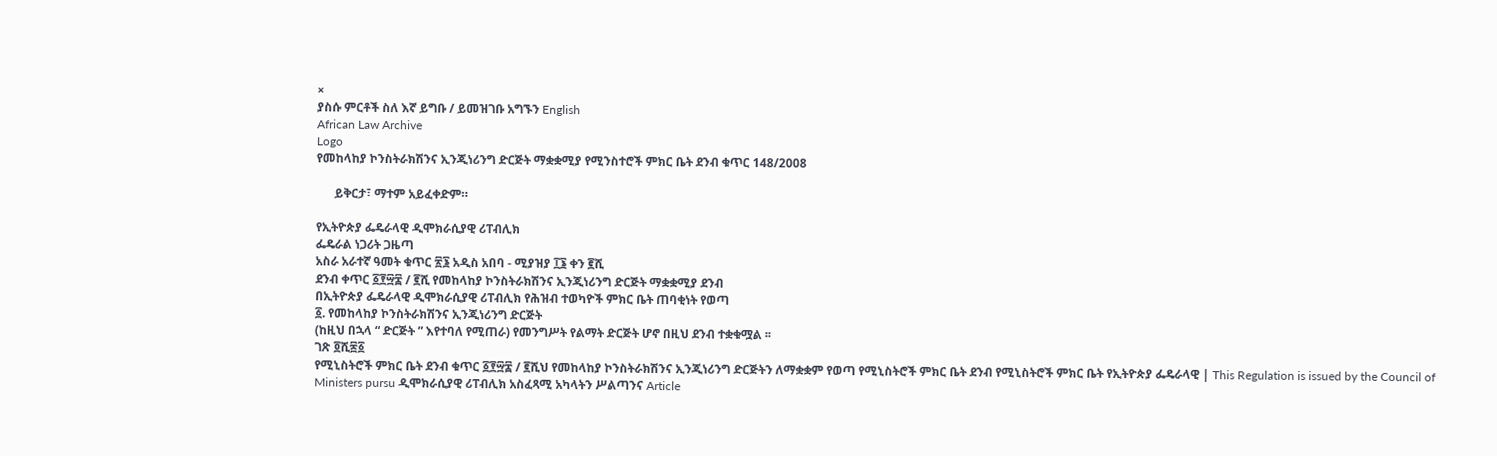×
ያስሱ ምርቶች ስለ እኛ ይግቡ / ይመዝገቡ አግኙን English
African Law Archive
Logo
የመከላከያ ኮንስትራክሽንና ኢንጂነሪንግ ድርጅት ማቋቋሚያ የሚንስተሮች ምክር ቤት ደንብ ቁጥር 148/2008

      ይቅርታ፣ ማተም አይፈቀድም።

የኢትዮጵያ ፌዴራላዊ ዲሞክራሲያዊ ሪፐብሊክ
ፌዴራል ነጋሪት ጋዜጣ
አስራ አራተኛ ዓመት ቁጥር ፳፮ አዲስ አበባ - ሚያዝያ ፲፮ ቀን ፪ሺ
ደንብ ቀጥር ፩፻፵፰ / ፪ሺ የመከላከያ ኮንስትራክሽንና ኢንጂነሪንግ ድርጅት ማቋቋሚያ ደንብ
በኢትዮጵያ ፌዴራላዊ ዲሞክራሲያዊ ሪፐብሊክ የሕዝብ ተወካዮች ምክር ቤት ጠባቂነት የወጣ
፩. የመከላከያ ኮንስትራክሽንና ኢንጂነሪንግ ድርጅት
(ከዚህ በኋላ “ ድርጅት ” እየተባለ የሚጠራ) የመንግሥት የልማት ድርጅት ሆኖ በዚህ ደንብ ተቋቁሟል ፡፡
ገጽ ፬ሺ፷፩
የሚኒስትሮች ምክር ቤት ደንብ ቁጥር ፩፻፵፰ / ፪ሺህ የመከላከያ ኮንስትራክሽንና ኢንጂነሪንግ ድርጅትን ለማቋቋም የወጣ የሚኒስትሮች ምክር ቤት ደንብ የሚኒስትሮች ምክር ቤት የኢትዮጵያ ፌዴራላዊ | This Regulation is issued by the Council of Ministers pursu ዲሞክራሲያዊ ሪፐብሊክ አስፈጻሚ አካላትን ሥልጣንና Article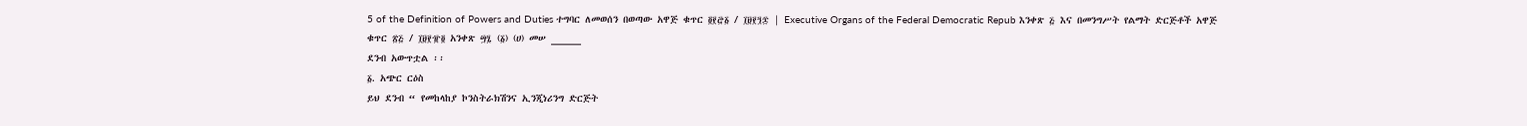5 of the Definition of Powers and Duties ተግባር ለመወሰን በወጣው አዋጅ ቁጥር ፬፻፸፩ / ፲፱፻፺፷ | Executive Organs of the Federal Democratic Repub እንቀጽ ፭ እና በመንግሥት የልማት ድርጅቶች አዋጅ
ቁጥር ፳፭ / ፲፱፻፹፬ አንቀጽ ፵፯ (፩) (ሀ) መሠ _____
ደንብ አውጥቷል ፡፡
፩. አጭር ርዕስ
ይህ ደንብ “ የመከላከያ ኮንስትራክሽንና ኢንጂነሪንግ ድርጅት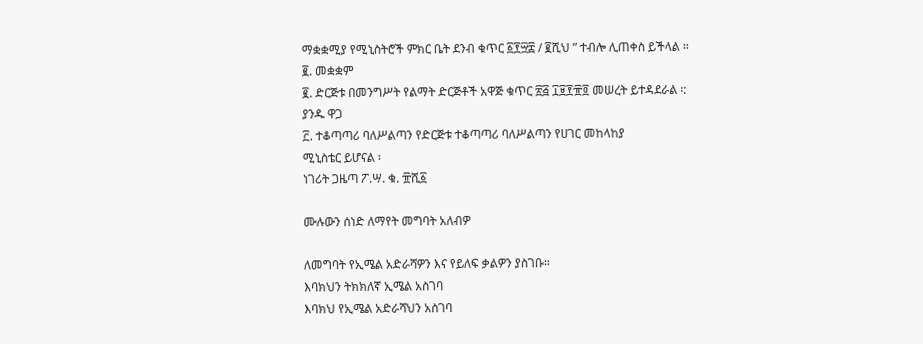ማቋቋሚያ የሚኒስትሮች ምክር ቤት ደንብ ቁጥር ፩፻፵፰ / ፪ሺህ ” ተብሎ ሊጠቀስ ይችላል ፡፡
፪. መቋቋም
፪. ድርጅቱ በመንግሥት የልማት ድርጅቶች አዋጅ ቁጥር ፳፭ ፲፱፻፹፬ መሠረት ይተዳደራል ፡:
ያንዱ ዋጋ
፫. ተቆጣጣሪ ባለሥልጣን የድርጅቱ ተቆጣጣሪ ባለሥልጣን የሀገር መከላከያ
ሚኒስቴር ይሆናል ፡
ነገሪት ጋዜጣ ፖ.ሣ. ቁ. ፹ሺ፩

ሙሉውን ሰነድ ለማየት መግባት አለብዎ

ለመግባት የኢሜል አድራሻዎን እና የይለፍ ቃልዎን ያስገቡ።
እባክህን ትክክለኛ ኢሜል አስገባ
እባክህ የኢሜል አድራሻህን አስገባ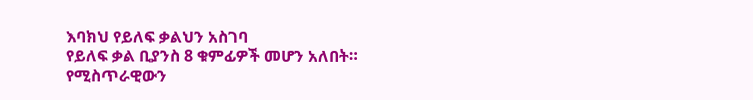እባክህ የይለፍ ቃልህን አስገባ
የይለፍ ቃል ቢያንስ 8 ቁምፊዎች መሆን አለበት።
የሚስጥራዊውን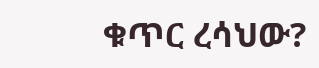ቁጥር ረሳህው?